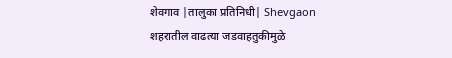शेवगाव |तालुका प्रतिनिधी| Shevgaon
शहरातील वाढत्या जडवाहतुकीमुळे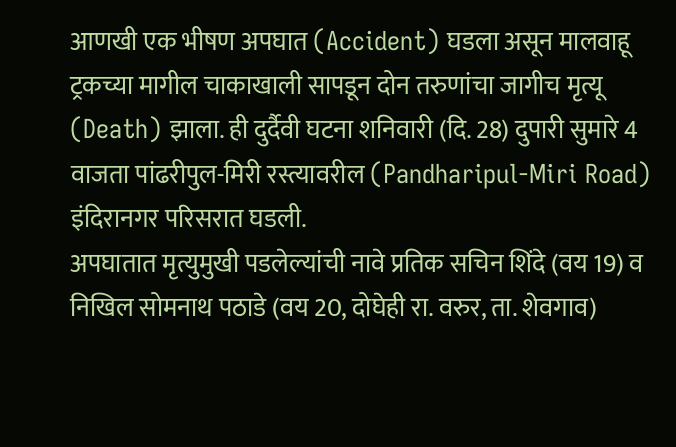आणखी एक भीषण अपघात (Accident) घडला असून मालवाहू ट्रकच्या मागील चाकाखाली सापडून दोन तरुणांचा जागीच मृत्यू (Death) झाला. ही दुर्दैवी घटना शनिवारी (दि. 28) दुपारी सुमारे 4 वाजता पांढरीपुल-मिरी रस्त्यावरील (Pandharipul-Miri Road) इंदिरानगर परिसरात घडली.
अपघातात मृत्युमुखी पडलेल्यांची नावे प्रतिक सचिन शिंदे (वय 19) व निखिल सोमनाथ पठाडे (वय 20, दोघेही रा. वरुर, ता. शेवगाव)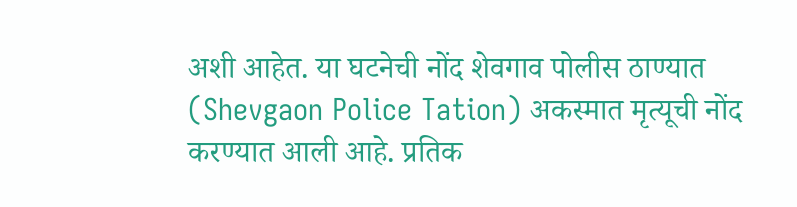अशी आहेत. या घटनेची नोंद शेवगाव पोलीस ठाण्यात (Shevgaon Police Tation) अकस्मात मृत्यूची नोंद करण्यात आली आहे. प्रतिक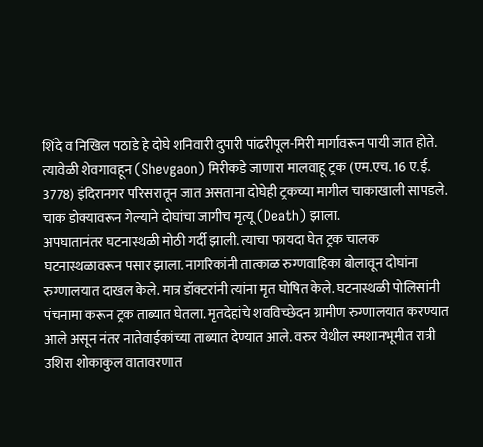शिंदे व निखिल पठाडे हे दोघे शनिवारी दुपारी पांढरीपूल-मिरी मार्गावरून पायी जात होते. त्यावेळी शेवगावहून (Shevgaon) मिरीकडे जाणारा मालवाहू ट्रक (एम.एच. 16 ए.ई. 3778) इंदिरानगर परिसरातून जात असताना दोघेही ट्रकच्या मागील चाकाखाली सापडले. चाक डोक्यावरून गेल्याने दोघांचा जागीच मृत्यू (Death) झाला.
अपघातानंतर घटनास्थळी मोठी गर्दी झाली. त्याचा फायदा घेत ट्रक चालक घटनास्थळावरून पसार झाला. नागरिकांनी तात्काळ रुग्णवाहिका बोलावून दोघांना रुग्णालयात दाखल केले. मात्र डॉक्टरांनी त्यांना मृत घोषित केले. घटनास्थळी पोलिसांनी पंचनामा करून ट्रक ताब्यात घेतला. मृतदेहांचे शवविच्छेदन ग्रामीण रुग्णालयात करण्यात आले असून नंतर नातेवाईकांच्या ताब्यात देण्यात आले. वरुर येथील स्मशानभूमीत रात्री उशिरा शोकाकुल वातावरणात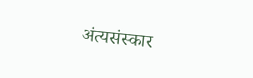अंत्यसंस्कार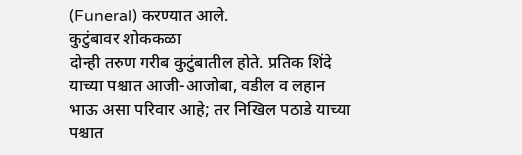(Funeral) करण्यात आले.
कुटुंबावर शोककळा
दोन्ही तरुण गरीब कुटुंबातील होते. प्रतिक शिंदे याच्या पश्चात आजी-आजोबा, वडील व लहान भाऊ असा परिवार आहे; तर निखिल पठाडे याच्या पश्चात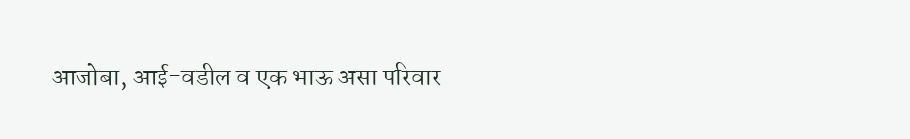आजोबा, आई-वडील व एक भाऊ असा परिवार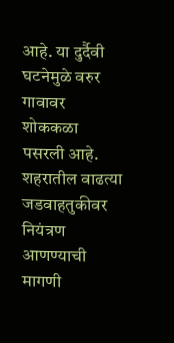आहे. या दुर्दैवी घटनेमुळे वरुर गावावर शोककळा पसरली आहे. शहरातील वाढत्या जडवाहतुकीवर नियंत्रण आणण्याची मागणी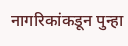नागरिकांकडून पुन्हा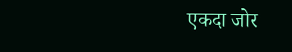एकदा जोर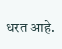धरत आहे.